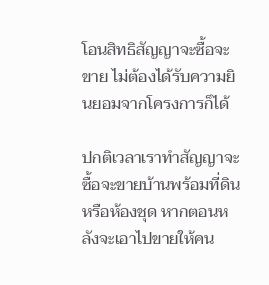โอนสิทธิสัญญาจะซื้อจะขาย ไม่ต้องได้รับความยินยอมจากโครงการก็ได้

ปกติเวลาเราทำสัญญาจะซื้อจะขายบ้านพร้อมที่ดินหรือห้องชุด หากตอนหลังจะเอาไปขายให้คน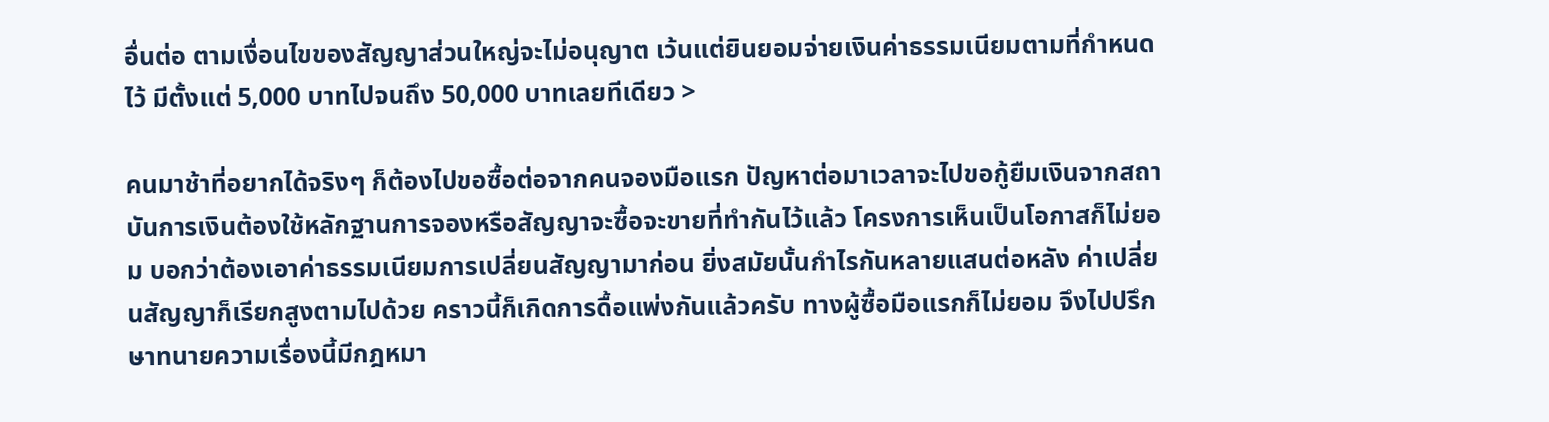อื่นต่อ ตามเงื่อนไขของสัญญาส่วนใหญ่จะไม่อนุญาต เว้นแต่ยินยอมจ่ายเงินค่าธรรมเนียมตามที่กำหนดไว้ มีตั้งแต่ 5,000 บาทไปจนถึง 50,000 บาทเลยทีเดียว >

คนมาช้าที่อยากได้จริงๆ ก็ต้องไปขอซื้อต่อจากคนจองมือแรก ปัญหาต่อมาเวลาจะไปขอกู้ยืมเงินจากสถาบันการเงินต้องใช้หลักฐานการจองหรือสัญญาจะซื้อจะขายที่ทำกันไว้แล้ว โครงการเห็นเป็นโอกาสก็ไม่ยอม บอกว่าต้องเอาค่าธรรมเนียมการเปลี่ยนสัญญามาก่อน ยิ่งสมัยนั้นกำไรกันหลายแสนต่อหลัง ค่าเปลี่ยนสัญญาก็เรียกสูงตามไปด้วย คราวนี้ก็เกิดการดื้อแพ่งกันแล้วครับ ทางผู้ซื้อมือแรกก็ไม่ยอม จึงไปปรึกษาทนายความเรื่องนี้มีกฎหมา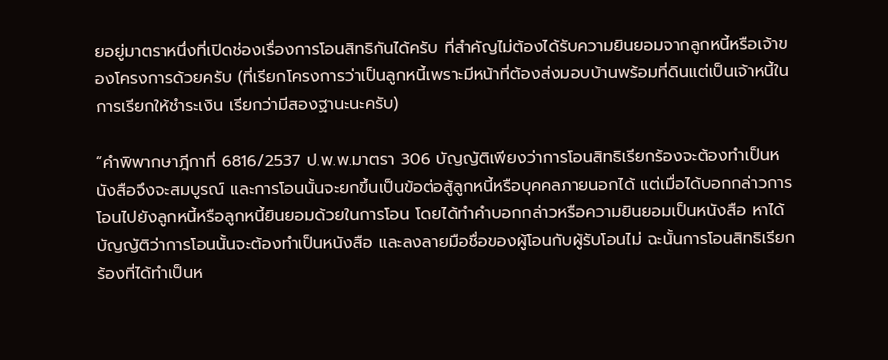ยอยู่มาตราหนึ่งที่เปิดช่องเรื่องการโอนสิทธิกันได้ครับ ที่สำคัญไม่ต้องได้รับความยินยอมจากลูกหนี้หรือเจ้าของโครงการด้วยครับ (ที่เรียกโครงการว่าเป็นลูกหนี้เพราะมีหน้าที่ต้องส่งมอบบ้านพร้อมที่ดินแต่เป็นเจ้าหนี้ในการเรียกให้ชำระเงิน เรียกว่ามีสองฐานะนะครับ)

“คำพิพากษาฎีกาที่ 6816/2537 ป.พ.พ.มาตรา 306 บัญญัติเพียงว่าการโอนสิทธิเรียกร้องจะต้องทำเป็นหนังสือจึงจะสมบูรณ์ และการโอนนั้นจะยกขึ้นเป็นข้อต่อสู้ลูกหนี้หรือบุคคลภายนอกได้ แต่เมื่อได้บอกกล่าวการโอนไปยังลูกหนี้หรือลูกหนี้ยินยอมด้วยในการโอน โดยได้ทำคำบอกกล่าวหรือความยินยอมเป็นหนังสือ หาได้บัญญัติว่าการโอนนั้นจะต้องทำเป็นหนังสือ และลงลายมือชื่อของผู้โอนกับผู้รับโอนไม่ ฉะนั้นการโอนสิทธิเรียกร้องที่ได้ทำเป็นห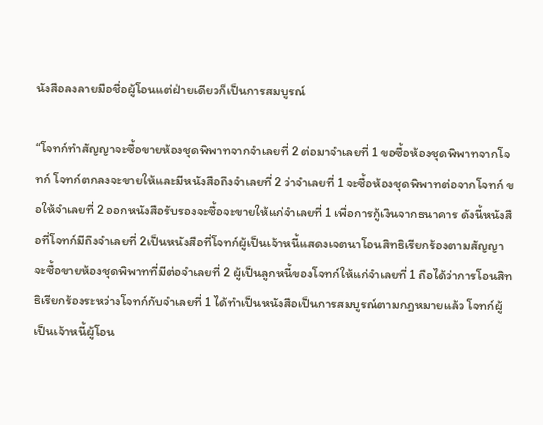นังสือลงลายมือชื่อผู้โอนแต่ฝ่ายเดียวก็เป็นการสมบูรณ์

“โจทก์ทำสัญญาจะซื้อขายห้องชุดพิพาทจากจำเลยที่ 2 ต่อมาจำเลยที่ 1 ขอซื้อห้องชุดพิพาทจากโจทก์ โจทก์ตกลงจะขายให้และมีหนังสือถึงจำเลยที่ 2 ว่าจำเลยที่ 1 จะซื้อห้องชุดพิพาทต่อจากโจทก์ ขอให้จำเลยที่ 2 ออกหนังสือรับรองจะซื้อจะขายให้แก่จำเลยที่ 1 เพื่อการกู้เงินจากธนาคาร ดังนี้หนังสือที่โจทก์มีถึงจำเลยที่ 2เป็นหนังสือที่โจทก์ผู้เป็นเจ้าหนี้แสดงเจตนาโอนสิทธิเรียกร้องตามสัญญาจะซื้อขายห้องชุดพิพาทที่มีต่อจำเลยที่ 2 ผู้เป็นลูกหนี้ของโจทก์ให้แก่จำเลยที่ 1 ถือได้ว่าการโอนสิทธิเรียกร้องระหว่างโจทก์กับจำเลยที่ 1 ได้ทำเป็นหนังสือเป็นการสมบูรณ์ตามกฎหมายแล้ว โจทก์ผู้เป็นเจ้าหนี้ผู้โอน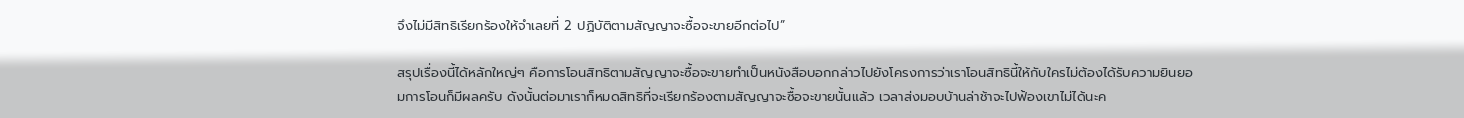จึงไม่มีสิทธิเรียกร้องให้จำเลยที่ 2 ปฏิบัติตามสัญญาจะซื้อจะขายอีกต่อไป”

สรุปเรื่องนี้ได้หลักใหญ่ๆ คือการโอนสิทธิตามสัญญาจะซื้อจะขายทำเป็นหนังสือบอกกล่าวไปยังโครงการว่าเราโอนสิทธินี้ให้กับใครไม่ต้องได้รับความยินยอมการโอนก็มีผลครับ ดังนั้นต่อมาเราก็หมดสิทธิที่จะเรียกร้องตามสัญญาจะซื้อจะขายนั้นแล้ว เวลาส่งมอบบ้านล่าช้าจะไปฟ้องเขาไม่ได้นะค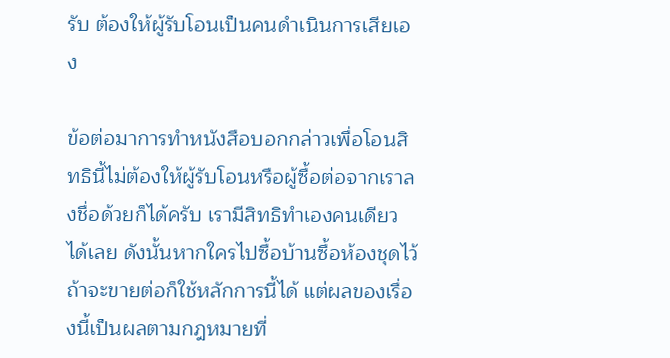รับ ต้องให้ผู้รับโอนเป็นคนดำเนินการเสียเอง

ข้อต่อมาการทำหนังสือบอกกล่าวเพื่อโอนสิทธินี้ไม่ต้องให้ผู้รับโอนหรือผู้ซื้อต่อจากเราลงชื่อด้วยก็ได้ครับ เรามีสิทธิทำเองคนเดียวได้เลย ดังนั้นหากใครไปซื้อบ้านซื้อห้องชุดไว้ถ้าจะขายต่อก็ใช้หลักการนี้ได้ แต่ผลของเรื่องนี้เป็นผลตามกฎหมายที่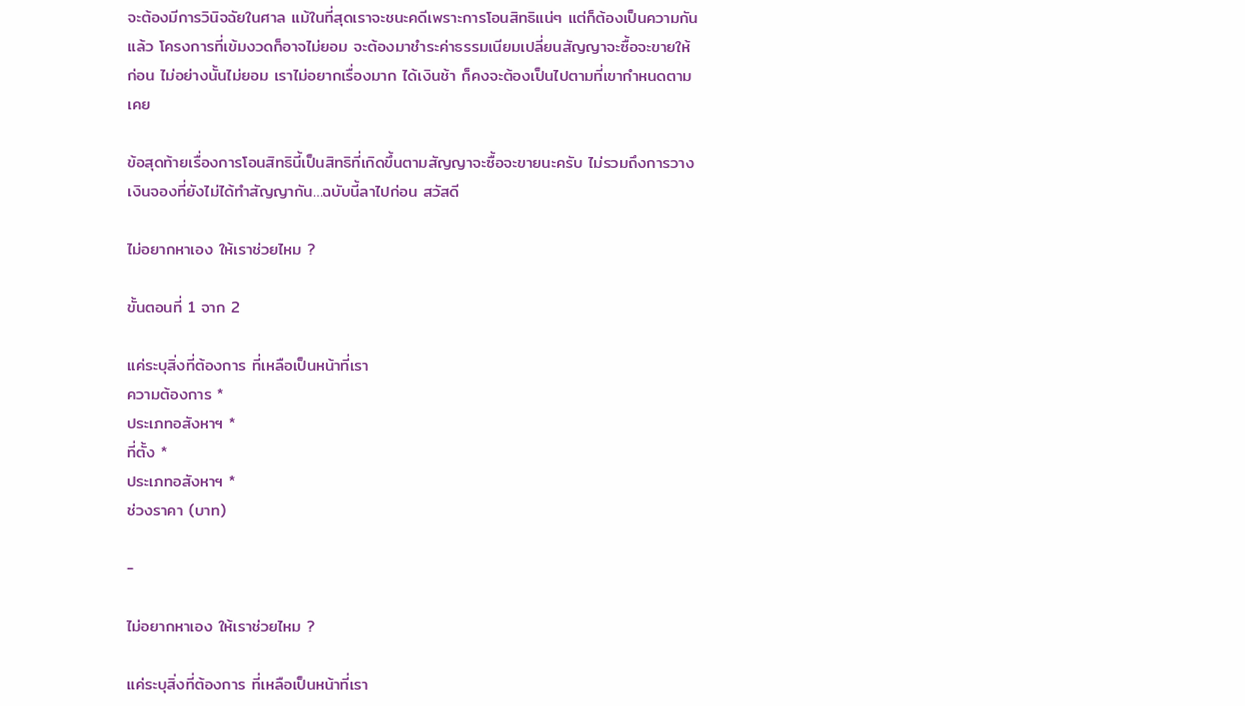จะต้องมีการวินิจฉัยในศาล แม้ในที่สุดเราจะชนะคดีเพราะการโอนสิทธิแน่ๆ แต่ก็ต้องเป็นความกันแล้ว โครงการที่เข้มงวดก็อาจไม่ยอม จะต้องมาชำระค่าธรรมเนียมเปลี่ยนสัญญาจะซื้อจะขายให้ก่อน ไม่อย่างนั้นไม่ยอม เราไม่อยากเรื่องมาก ได้เงินช้า ก็คงจะต้องเป็นไปตามที่เขากำหนดตามเคย

ข้อสุดท้ายเรื่องการโอนสิทธินี้เป็นสิทธิที่เกิดขึ้นตามสัญญาจะซื้อจะขายนะครับ ไม่รวมถึงการวางเงินจองที่ยังไม่ได้ทำสัญญากัน…ฉบับนี้ลาไปก่อน สวัสดี

ไม่อยากหาเอง ให้เราช่วยไหม ?

ขั้นตอนที่ 1 จาก 2

แค่ระบุสิ่งที่ต้องการ ที่เหลือเป็นหน้าที่เรา
ความต้องการ *
ประเภทอสังหาฯ *
ที่ตั้ง *
ประเภทอสังหาฯ *
ช่วงราคา (บาท)

-

ไม่อยากหาเอง ให้เราช่วยไหม ?

แค่ระบุสิ่งที่ต้องการ ที่เหลือเป็นหน้าที่เรา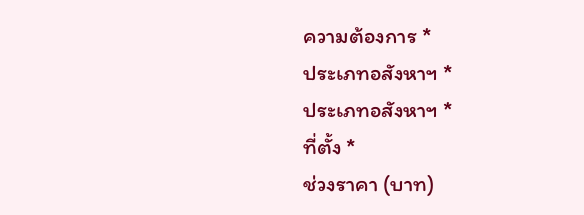ความต้องการ *
ประเภทอสังหาฯ *
ประเภทอสังหาฯ *
ที่ตั้ง *
ช่วงราคา (บาท)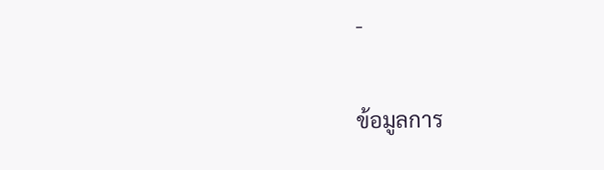-

ข้อมูลการ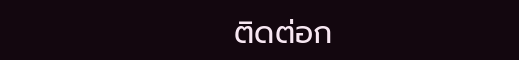ติดต่อก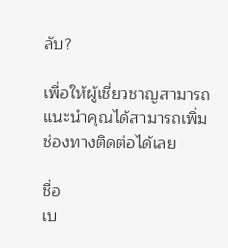ลับ?

เพื่อให้ผู้เชี่ยวชาญสามารถแนะนำคุณได้สามารถเพิ่มช่องทางติดต่อได้เลย

ชื่อ
เบ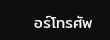อร์โทรศัพ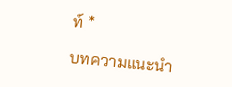ท์ *

บทความแนะนำ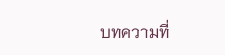บทความที่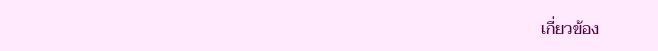เกี่ยวข้อง